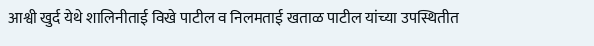आश्वी खुर्द येथे शालिनीताई विखे पाटील व निलमताई खताळ पाटील यांच्या उपस्थितीत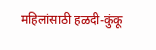महिलांसाठी हळदी-कुंकू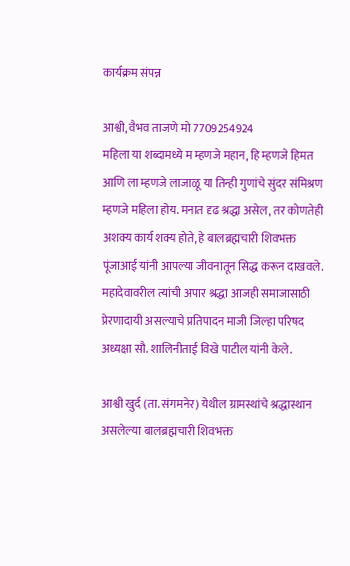कार्यक्रम संपन्न

आश्वी, वैभव ताजणे मो 7709254924
महिला या शब्दामध्ये म म्हणजे महान, हि म्हणजे हिमत आणि ला म्हणजे लाजाळू या तिन्ही गुणांचे सुंदर संमिश्रण म्हणजे महिला होय. मनात दृढ श्रद्धा असेल, तर कोणतेही अशक्य कार्य शक्य होते, हे बालब्रह्मचारी शिवभक्त पूंजाआई यांनी आपल्या जीवनातून सिद्ध करून दाखवले. महादेवावरील त्यांची अपार श्रद्धा आजही समाजासाठी प्रेरणादायी असल्याचे प्रतिपादन माजी जिल्हा परिषद अध्यक्षा सौ. शालिनीताई विखे पाटील यांनी केले.

आश्वी खुर्द (ता. संगमनेर) येथील ग्रामस्थांचे श्रद्धास्थान असलेल्या बालब्रह्मचारी शिवभक्त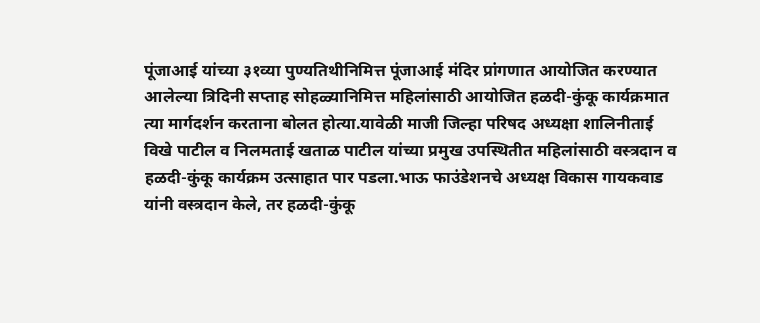पूंजाआई यांच्या ३१व्या पुण्यतिथीनिमित्त पूंजाआई मंदिर प्रांगणात आयोजित करण्यात आलेल्या त्रिदिनी सप्ताह सोहळ्यानिमित्त महिलांसाठी आयोजित हळदी-कुंकू कार्यक्रमात त्या मार्गदर्शन करताना बोलत होत्या.यावेळी माजी जिल्हा परिषद अध्यक्षा शालिनीताई विखे पाटील व निलमताई खताळ पाटील यांच्या प्रमुख उपस्थितीत महिलांसाठी वस्त्रदान व हळदी-कुंकू कार्यक्रम उत्साहात पार पडला.भाऊ फाउंडेशनचे अध्यक्ष विकास गायकवाड यांनी वस्त्रदान केले, तर हळदी-कुंकू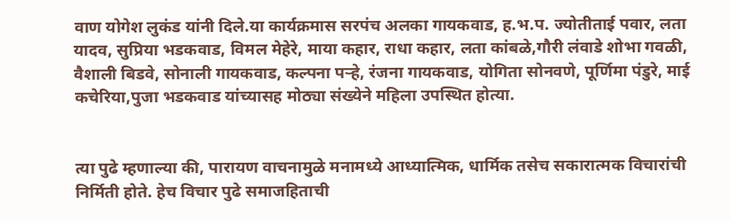वाण योगेश लुकंड यांनी दिले.या कार्यक्रमास सरपंच अलका गायकवाड, ह.भ.प. ज्योतीताई पवार, लता यादव, सुप्रिया भडकवाड, विमल मेहेरे, माया कहार, राधा कहार, लता कांबळे,गौरी लंवाडे शोभा गवळी, वैशाली बिडवे, सोनाली गायकवाड, कल्पना पऱ्हे, रंजना गायकवाड, योगिता सोनवणे, पूर्णिमा पंडुरे, माई कचेरिया,पुजा भडकवाड यांच्यासह मोठ्या संख्येने महिला उपस्थित होत्या.


त्या पुढे म्हणाल्या की, पारायण वाचनामुळे मनामध्ये आध्यात्मिक, धार्मिक तसेच सकारात्मक विचारांची निर्मिती होते. हेच विचार पुढे समाजहिताची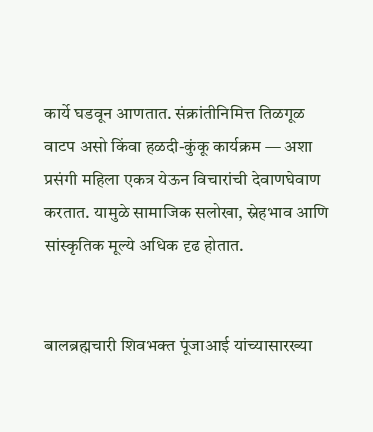कार्ये घडवून आणतात. संक्रांतीनिमित्त तिळगूळ वाटप असो किंवा हळदी-कुंकू कार्यक्रम — अशा प्रसंगी महिला एकत्र येऊन विचारांची देवाणघेवाण करतात. यामुळे सामाजिक सलोखा, स्नेहभाव आणि सांस्कृतिक मूल्ये अधिक दृढ होतात.


बालब्रह्मचारी शिवभक्त पूंजाआई यांच्यासारख्या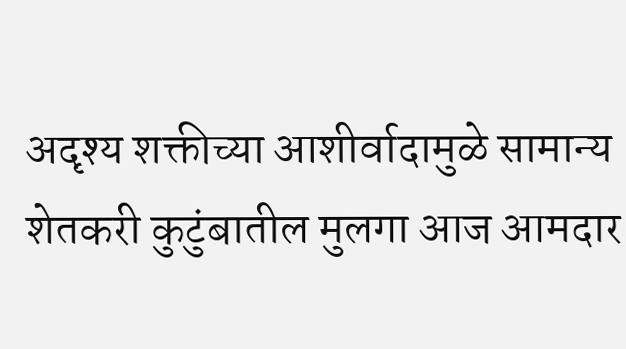अदृश्य शक्तीच्या आशीर्वादामुळे सामान्य शेतकरी कुटुंबातील मुलगा आज आमदार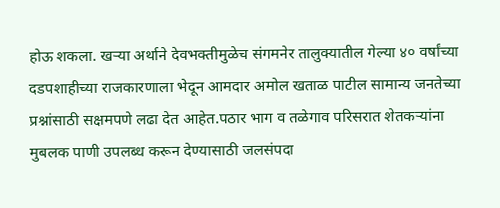होऊ शकला. खऱ्या अर्थाने देवभक्तीमुळेच संगमनेर तालुक्यातील गेल्या ४० वर्षांच्या दडपशाहीच्या राजकारणाला भेदून आमदार अमोल खताळ पाटील सामान्य जनतेच्या प्रश्नांसाठी सक्षमपणे लढा देत आहेत.पठार भाग व तळेगाव परिसरात शेतकऱ्यांना मुबलक पाणी उपलब्ध करून देण्यासाठी जलसंपदा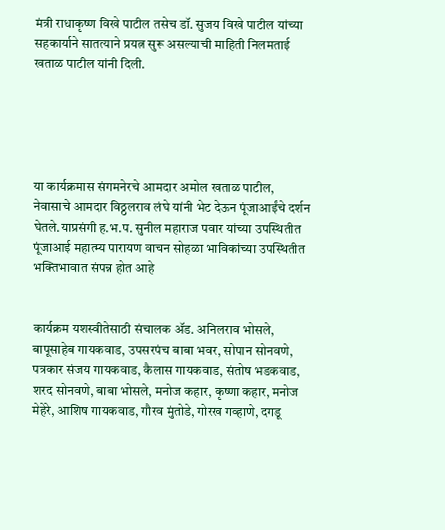मंत्री राधाकृष्ण विखे पाटील तसेच डॉ. सुजय विखे पाटील यांच्या सहकार्याने सातत्याने प्रयत्न सुरू असल्याची माहिती निलमताई खताळ पाटील यांनी दिली.





या कार्यक्रमास संगमनेरचे आमदार अमोल खताळ पाटील, नेवासाचे आमदार विठ्ठलराव लंघे यांनी भेट देऊन पूंजाआईंचे दर्शन घेतले.याप्रसंगी ह.भ.प. सुनील महाराज पवार यांच्या उपस्थितीत पूंजाआई महात्म्य पारायण वाचन सोहळा भाविकांच्या उपस्थितीत भक्तिभावात संपन्न होत आहे


कार्यक्रम यशस्वीतेसाठी संचालक ॲड. अनिलराव भोसले, बापूसाहेब गायकवाड, उपसरपंच बाबा भवर, सोपान सोनवणे, पत्रकार संजय गायकवाड, कैलास गायकवाड, संतोष भडकवाड, शरद सोनवणे, बाबा भोसले, मनोज कहार, कृष्णा कहार, मनोज मेहेरे, आशिष गायकवाड, गौरव मुंतोडे, गोरख गव्हाणे, दगडू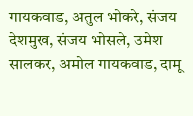गायकवाड, अतुल भोकरे, संजय देशमुख, संजय भोसले, उमेश सालकर, अमोल गायकवाड, दामू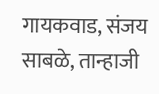गायकवाड, संजय साबळे, तान्हाजी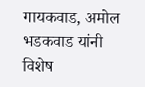गायकवाड, अमोल भडकवाड यांनी विशेष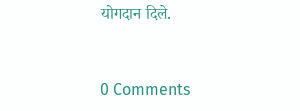योगदान दिले.



0 Comments